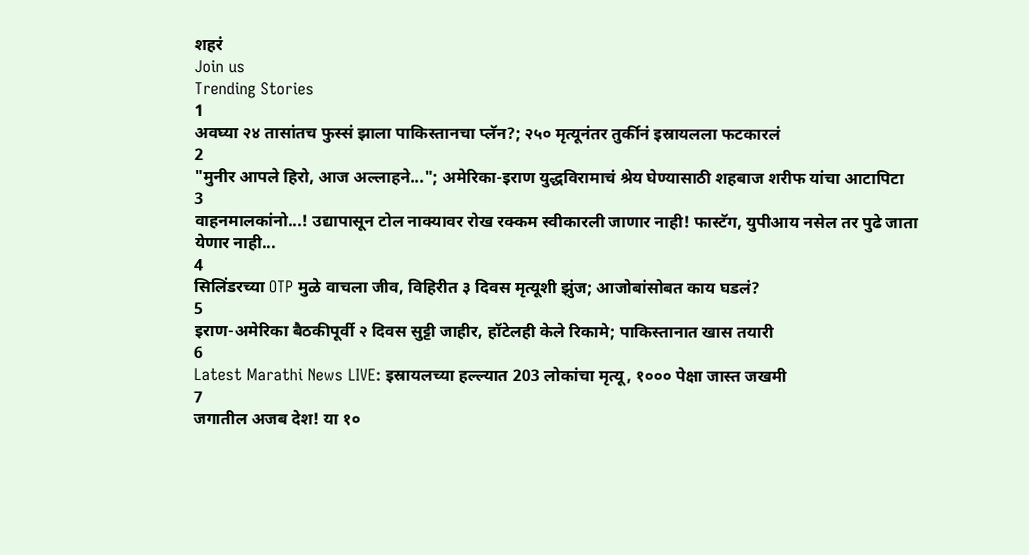शहरं
Join us
Trending Stories
1
अवघ्या २४ तासांतच फुस्सं झाला पाकिस्तानचा प्लॅन?; २५० मृत्यूनंतर तुर्कीनं इस्रायलला फटकारलं
2
"मुनीर आपले हिरो, आज अल्लाहने..."; अमेरिका-इराण युद्धविरामाचं श्रेय घेण्यासाठी शहबाज शरीफ यांचा आटापिटा
3
वाहनमालकांनो...! उद्यापासून टोल नाक्यावर रोख रक्कम स्वीकारली जाणार नाही! फास्टॅग, युपीआय नसेल तर पुढे जाता येणार नाही...
4
सिलिंडरच्या OTP मुळे वाचला जीव, विहिरीत ३ दिवस मृत्यूशी झुंज; आजोबांसोबत काय घडलं?
5
इराण-अमेरिका बैठकीपूर्वी २ दिवस सुट्टी जाहीर, हॉटेलही केले रिकामे; पाकिस्तानात खास तयारी
6
Latest Marathi News LIVE: इस्रायलच्या हल्ल्यात 203 लोकांचा मृत्यू, १००० पेक्षा जास्त जखमी
7
जगातील अजब देश! या १०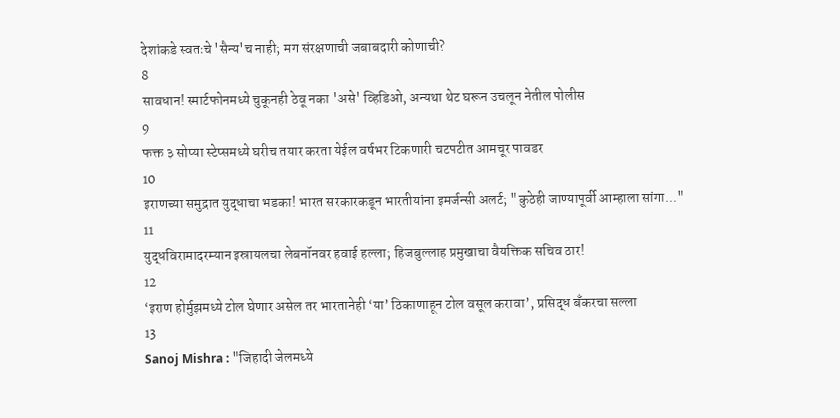देशांकडे स्वतःचे 'सैन्य'च नाही; मग संरक्षणाची जबाबदारी कोणाची?
8
सावधान! स्मार्टफोनमध्ये चुकूनही ठेवू नका 'असे' व्हिडिओ, अन्यथा थेट घरून उचलून नेतील पोलीस
9
फक्त ३ सोप्या स्टेप्समध्ये घरीच तयार करता येईल वर्षभर टिकणारी चटपटीत आमचूर पावडर
10
इराणच्या समुद्रात युद्धाचा भडका! भारत सरकारकडून भारतीयांना इमर्जन्सी अलर्ट; "कुठेही जाण्यापूर्वी आम्हाला सांगा..."
11
युद्धविरामादरम्यान इस्रायलचा लेबनॉनवर हवाई हल्ला; हिजबुल्लाह प्रमुखाचा वैयक्तिक सचिव ठार!
12
‘इराण होर्मुझमध्ये टोल घेणार असेल तर भारतानेही ‘या’ ठिकाणाहून टोल वसूल करावा’, प्रसिद्ध बँकरचा सल्ला
13
Sanoj Mishra : "जिहादी जेलमध्ये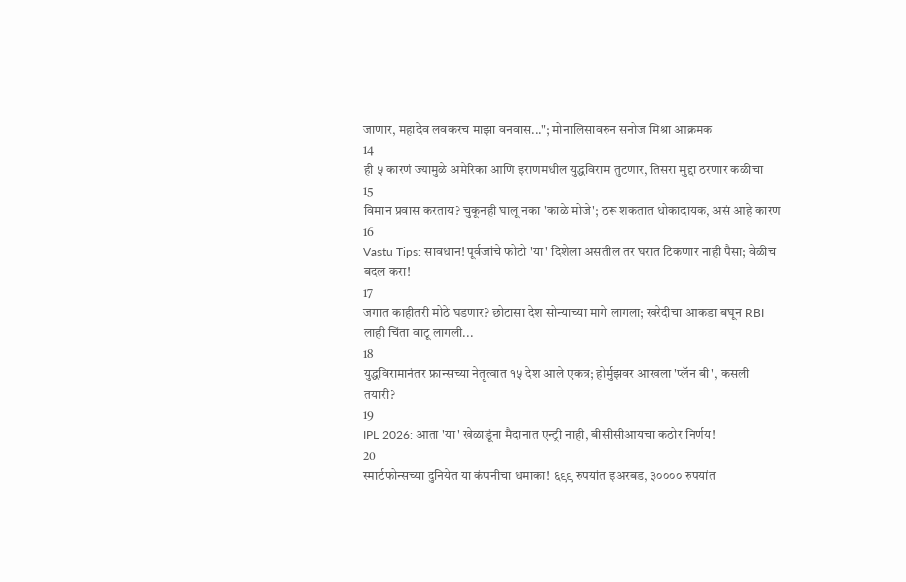जाणार, महादेव लवकरच माझा वनवास..."; मोनालिसावरुन सनोज मिश्रा आक्रमक
14
ही ५ कारणं ज्यामुळे अमेरिका आणि इराणमधील युद्धविराम तुटणार, तिसरा मुद्दा ठरणार कळीचा
15
विमान प्रवास करताय? चुकूनही घालू नका 'काळे मोजे'; ठरू शकतात धोकादायक, असं आहे कारण
16
Vastu Tips: सावधान! पूर्वजांचे फोटो 'या' दिशेला असतील तर घरात टिकणार नाही पैसा; वेळीच बदल करा!
17
जगात काहीतरी मोठे घडणार? छोटासा देश सोन्याच्या मागे लागला; खरेदीचा आकडा बघून RBI लाही चिंता वाटू लागली...
18
युद्धविरामानंतर फ्रान्सच्या नेतृत्वात १५ देश आले एकत्र; होर्मुझवर आखला 'प्लॅन बी', कसली तयारी?
19
IPL 2026: आता 'या' खेळाडूंना मैदानात एन्ट्री नाही, बीसीसीआयचा कठोर निर्णय!
20
स्मार्टफोन्सच्या दुनियेत या कंपनीचा धमाका! ६९९ रुपयांत इअरबड, ३०००० रुपयांत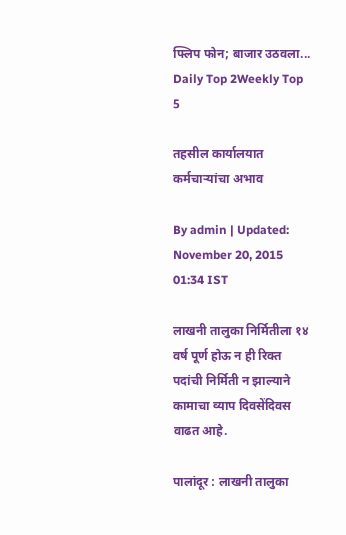फ्लिप फोन; बाजार उठवला...
Daily Top 2Weekly Top 5

तहसील कार्यालयात कर्मचाऱ्यांचा अभाव

By admin | Updated: November 20, 2015 01:34 IST

लाखनी तालुका निर्मितीला १४ वर्ष पूर्ण होऊ न ही रिक्त पदांची निर्मिती न झाल्याने कामाचा व्याप दिवसेंदिवस वाढत आहे.

पालांदूर : लाखनी तालुका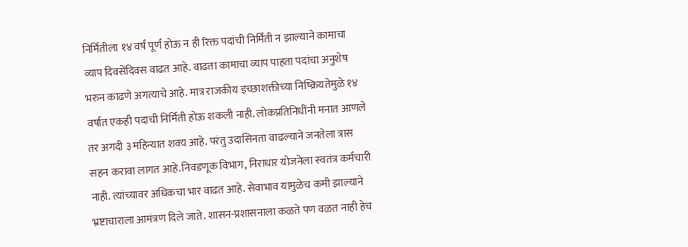निर्मितीला १४ वर्ष पूर्ण होऊ न ही रिक्त पदांची निर्मिती न झाल्याने कामाचा व्याप दिवसेंदिवस वाढत आहे. वाढता कामाचा व्याप पाहता पदांचा अनुशेष भरुन काढणे अगत्याचे आहे. मात्र राजकीय इच्छाशक्तीच्या निष्क्रियतेमुळे १४ वर्षात एकही पदाची निर्मिती होऊ शकली नाही. लोकप्रतिनिधींनी मनात आणले तर अगदी ३ महिन्यात शक्य आहे. परंतु उदासिनता वाढल्याने जनतेला त्रास सहन करावा लागत आहे.निवडणूक विभाग, निराधार योजनेला स्वतंत्र कर्मचारी नाही. त्यांच्यावर अधिकचा भार वाढत आहे. सेवाभाव यामुळेच कमी झाल्याने भ्रष्टाचाराला आमंत्रण दिले जाते. शासन-प्रशासनाला कळते पण वळत नाही हेच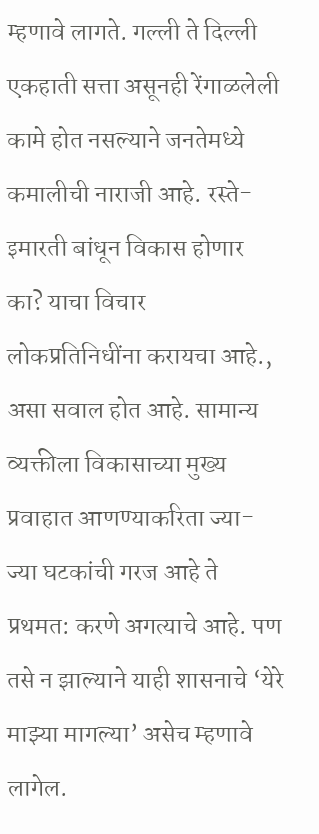म्हणावे लागते. गल्ली ते दिल्ली एकहाती सत्ता असूनही रेंगाळलेली कामे होत नसल्याने जनतेमध्ये कमालीची नाराजी आहे. रस्ते-इमारती बांधून विकास होणार का? याचा विचार लोकप्रतिनिधींना करायचा आहे., असा सवाल होत आहे. सामान्य व्यक्तीला विकासाच्या मुख्य प्रवाहात आणण्याकरिता ज्या-ज्या घटकांची गरज आहे ते प्रथमत: करणे अगत्याचे आहे. पण तसे न झाल्याने याही शासनाचे ‘येरे माझ्या मागल्या’ असेच म्हणावे लागेल.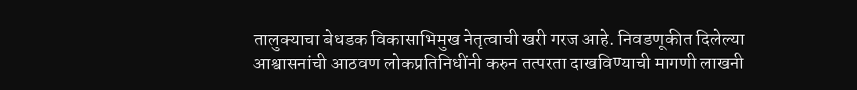तालुक्याचा बेधडक विकासाभिमुख नेतृत्वाची खरी गरज आहे. निवडणूकीत दिलेल्या आश्वासनांची आठवण लोकप्रतिनिधींनी करुन तत्परता दाखविण्याची मागणी लाखनी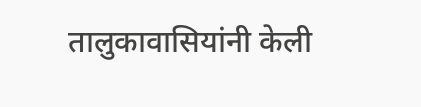तालुकावासियांनी केली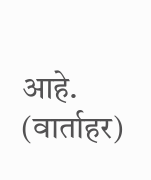आहे. (वार्ताहर)